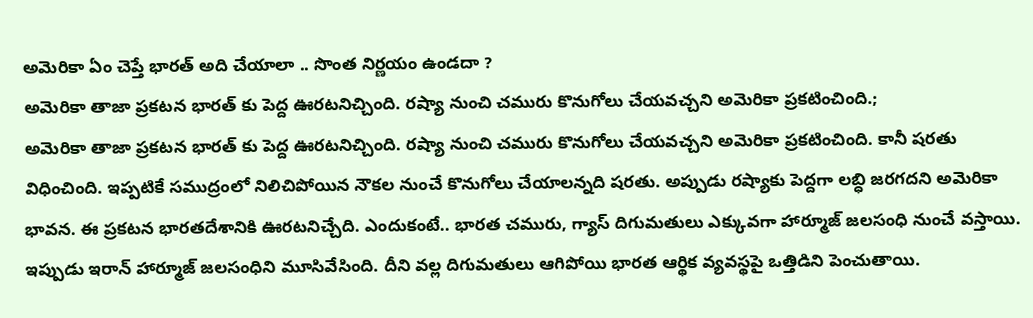అమెరికా ఏం చెప్తే భారత్ అది చేయాలా .. సొంత నిర్ణయం ఉండదా ?
అమెరికా తాజా ప్రకటన భారత్ కు పెద్ద ఊరటనిచ్చింది. రష్యా నుంచి చమురు కొనుగోలు చేయవచ్చని అమెరికా ప్రకటించింది.;
అమెరికా తాజా ప్రకటన భారత్ కు పెద్ద ఊరటనిచ్చింది. రష్యా నుంచి చమురు కొనుగోలు చేయవచ్చని అమెరికా ప్రకటించింది. కానీ షరతు విధించింది. ఇప్పటికే సముద్రంలో నిలిచిపోయిన నౌకల నుంచే కొనుగోలు చేయాలన్నది షరతు. అప్పుడు రష్యాకు పెద్దగా లబ్ధి జరగదని అమెరికా భావన. ఈ ప్రకటన భారతదేశానికి ఊరటనిచ్చేది. ఎందుకంటే.. భారత చమురు, గ్యాస్ దిగుమతులు ఎక్కువగా హార్మూజ్ జలసంధి నుంచే వస్తాయి. ఇప్పుడు ఇరాన్ హార్మూజ్ జలసంధిని మూసివేసింది. దీని వల్ల దిగుమతులు ఆగిపోయి భారత ఆర్థిక వ్యవస్థపై ఒత్తిడిని పెంచుతాయి.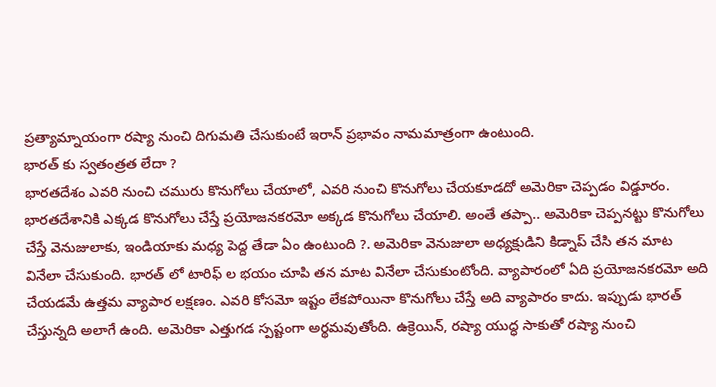ప్రత్యామ్నాయంగా రష్యా నుంచి దిగుమతి చేసుకుంటే ఇరాన్ ప్రభావం నామమాత్రంగా ఉంటుంది.
భారత్ కు స్వతంత్రత లేదా ?
భారతదేశం ఎవరి నుంచి చమురు కొనుగోలు చేయాలో, ఎవరి నుంచి కొనుగోలు చేయకూడదో అమెరికా చెప్పడం విడ్డూరం. భారతదేశానికి ఎక్కడ కొనుగోలు చేస్తే ప్రయోజనకరమో అక్కడ కొనుగోలు చేయాలి. అంతే తప్పా.. అమెరికా చెప్పనట్టు కొనుగోలు చేస్తే వెనుజులాకు, ఇండియాకు మధ్య పెద్ద తేడా ఏం ఉంటుంది ?. అమెరికా వెనుజులా అధ్యక్షుడిని కిడ్నాప్ చేసి తన మాట వినేలా చేసుకుంది. భారత్ లో టారిఫ్ ల భయం చూపి తన మాట వినేలా చేసుకుంటోంది. వ్యాపారంలో ఏది ప్రయోజనకరమో అది చేయడమే ఉత్తమ వ్యాపార లక్షణం. ఎవరి కోసమో ఇష్టం లేకపోయినా కొనుగోలు చేస్తే అది వ్యాపారం కాదు. ఇప్పుడు భారత్ చేస్తున్నది అలాగే ఉంది. అమెరికా ఎత్తుగడ స్పష్టంగా అర్థమవుతోంది. ఉక్రెయిన్, రష్యా యుద్ధ సాకుతో రష్యా నుంచి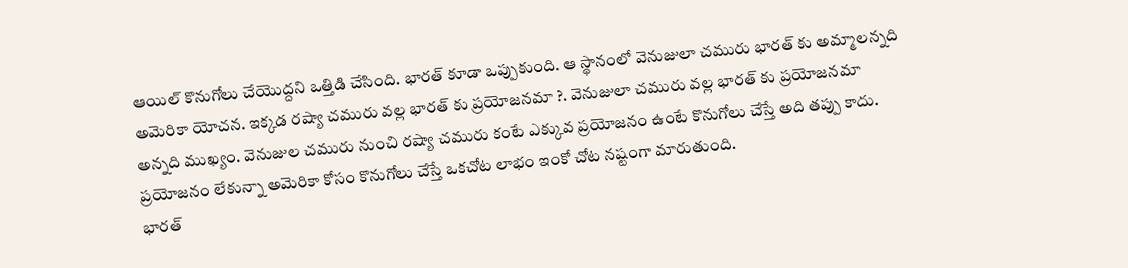ఆయిల్ కొనుగోలు చేయొద్దని ఒత్తిడి చేసింది. భారత్ కూడా ఒప్పుకుంది. ఆ స్థానంలో వెనుజులా చమురు భారత్ కు అమ్మాలన్నది అమెరికా యోచన. ఇక్కడ రష్యా చమురు వల్ల భారత్ కు ప్రయోజనమా ?. వెనుజులా చమురు వల్ల భారత్ కు ప్రయోజనమా అన్నది ముఖ్యం. వెనుజుల చమురు నుంచి రష్యా చమురు కంటే ఎక్కువ ప్రయోజనం ఉంటే కొనుగోలు చేస్తే అది తప్పు కాదు. ప్రయోజనం లేకున్నా అమెరికా కోసం కొనుగోలు చేస్తే ఒకచోట లాభం ఇంకో చోట నష్టంగా మారుతుంది.
భారత్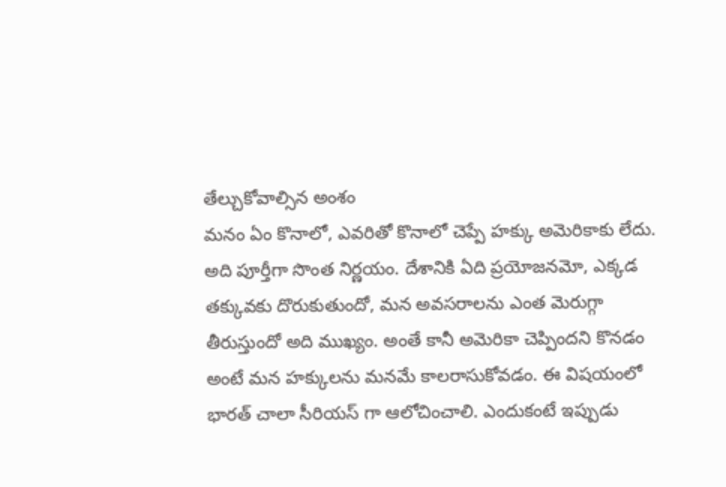తేల్చుకోవాల్సిన అంశం
మనం ఏం కొనాలో, ఎవరితో కొనాలో చెప్పే హక్కు అమెరికాకు లేదు. అది పూర్తీగా సొంత నిర్ణయం. దేశానికి ఏది ప్రయోజనమో, ఎక్కడ తక్కువకు దొరుకుతుందో, మన అవసరాలను ఎంత మెరుగ్గా తీరుస్తుందో అది ముఖ్యం. అంతే కానీ అమెరికా చెప్పిందని కొనడం అంటే మన హక్కులను మనమే కాలరాసుకోవడం. ఈ విషయంలో భారత్ చాలా సీరియస్ గా ఆలోచించాలి. ఎందుకంటే ఇప్పుడు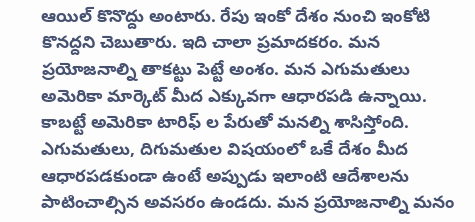ఆయిల్ కొనొద్దు అంటారు. రేపు ఇంకో దేశం నుంచి ఇంకోటి కొనద్దని చెబుతారు. ఇది చాలా ప్రమాదకరం. మన ప్రయోజనాల్ని తాకట్టు పెట్టే అంశం. మన ఎగుమతులు అమెరికా మార్కెట్ మీద ఎక్కువగా ఆధారపడి ఉన్నాయి. కాబట్టే అమెరికా టారిఫ్ ల పేరుతో మనల్ని శాసిస్తోంది. ఎగుమతులు, దిగుమతుల విషయంలో ఒకే దేశం మీద ఆధారపడకుండా ఉంటే అప్పుడు ఇలాంటి ఆదేశాలను పాటించాల్సిన అవసరం ఉండదు. మన ప్రయోజనాల్ని మనం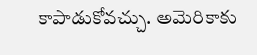కాపాడుకోవచ్చు. అమెరికాకు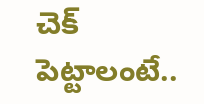చెక్ పెట్టాలంటే..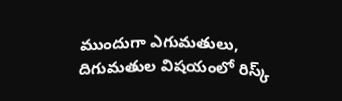ముందుగా ఎగుమతులు, దిగుమతుల విషయంలో రిస్క్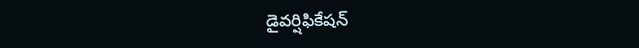డైవర్షిఫికేషన్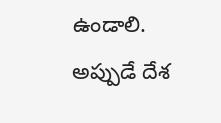ఉండాలి. అప్పుడే దేశ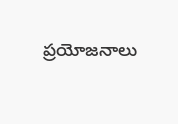ప్రయోజనాలు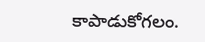కాపాడుకోగలం.